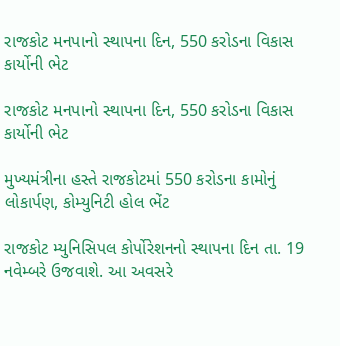રાજકોટ મનપાનો સ્થાપના દિન, 550 કરોડના વિકાસ કાર્યોની ભેટ

રાજકોટ મનપાનો સ્થાપના દિન, 550 કરોડના વિકાસ કાર્યોની ભેટ

મુખ્યમંત્રીના હસ્તે રાજકોટમાં 550 કરોડના કામોનું લોકાર્પણ, કોમ્યુનિટી હોલ ભેંટ

રાજકોટ મ્યુનિસિપલ કોર્પોરેશનનો સ્થાપના દિન તા. 19 નવેમ્બરે ઉજવાશે. આ અવસરે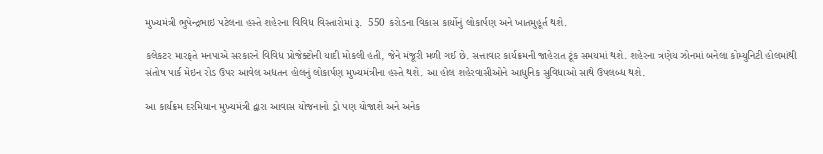મુખ્યમંત્રી ભુપેન્દ્રભાઇ પટેલના હસ્તે શહેરના વિવિધ વિસ્તારોમાં રૂ.  550 કરોડના વિકાસ કાર્યોનું લોકાર્પણ અને ખાતમુહૂર્ત થશે.

કલેકટર મારફતે મનપાએ સરકારને વિવિધ પ્રોજેક્ટોની યાદી મોકલી હતી, જેને મંજૂરી મળી ગઈ છે. સત્તાવાર કાર્યક્રમની જાહેરાત ટૂંક સમયમાં થશે. શહેરના ત્રણેય ઝોનમાં બનેલા કોમ્યુનિટી હોલમાંથી સંતોષ પાર્ક મેઇન રોડ ઉપર આવેલ અદ્યતન હોલનું લોકાર્પણ મુખ્યમંત્રીના હસ્તે થશે. આ હોલ શહેરવાસીઓને આધુનિક સુવિધાઓ સાથે ઉપલબ્ધ થશે.

આ કાર્યક્રમ દરમિયાન મુખ્યમંત્રી દ્વારા આવાસ યોજનાનો ડ્રો પણ યોજાશે અને અનેક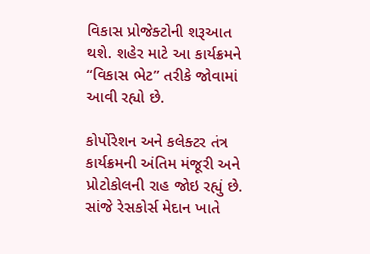વિકાસ પ્રોજેક્ટોની શરૂઆત થશે. શહેર માટે આ કાર્યક્રમને “વિકાસ ભેટ” તરીકે જોવામાં આવી રહ્યો છે.

કોર્પોરેશન અને કલેક્ટર તંત્ર કાર્યક્રમની અંતિમ મંજૂરી અને પ્રોટોકોલની રાહ જોઇ રહ્યું છે. સાંજે રેસકોર્સ મેદાન ખાતે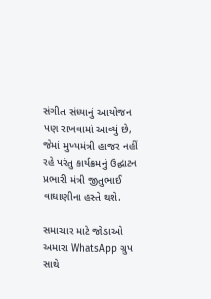સંગીત સંધ્યાનું આયોજન પણ રાખવામાં આવ્યું છે, જેમાં મુખ્યમંત્રી હાજર નહીં રહે પરંતુ કાર્યક્રમનું ઉદ્ઘાટન પ્રભારી મંત્રી જીતુભાઈ વાઘાણીના હસ્તે થશે.

સમાચાર માટે જોડાઓ અમારા WhatsApp ગ્રુપ સાથે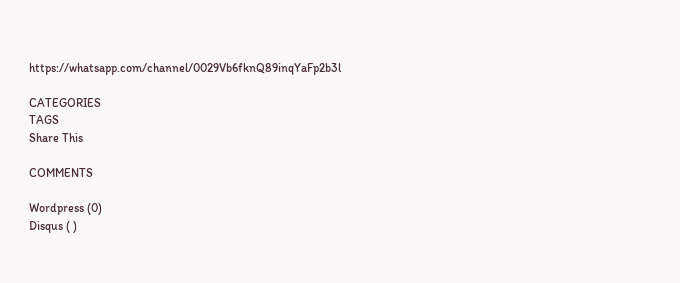https://whatsapp.com/channel/0029Vb6fknQ89inqYaFp2b3l

CATEGORIES
TAGS
Share This

COMMENTS

Wordpress (0)
Disqus ( )